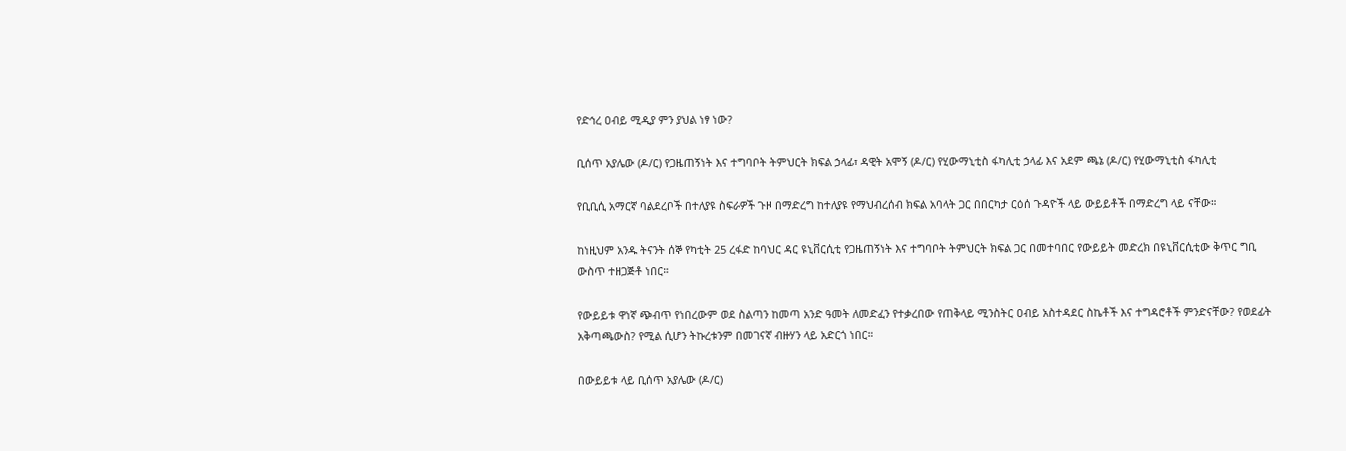የድኅረ ዐብይ ሚዲያ ምን ያህል ነፃ ነው?

ቢሰጥ አያሌው (ዶ/ር) የጋዜጠኝነት እና ተግባቦት ትምህርት ክፍል ኃላፊ፣ ዳዊት አሞኝ (ዶ/ር) የሂውማኒቲስ ፋካሊቲ ኃላፊ እና አደም ጫኔ (ዶ/ር) የሂውማኒቲስ ፋካሊቲ

የቢቢሲ አማርኛ ባልደረቦች በተለያዩ ስፍራዎች ጉዞ በማድረግ ከተለያዩ የማህብረሰብ ክፍል አባላት ጋር በበርካታ ርዕሰ ጉዳዮች ላይ ውይይቶች በማድረግ ላይ ናቸው።

ከነዚህም አንዱ ትናንት ሰኞ የካቲት 25 ረፋድ ከባህር ዳር ዩኒቨርሲቲ የጋዜጠኝነት እና ተግባቦት ትምህርት ክፍል ጋር በመተባበር የውይይት መድረክ በዩኒቨርሲቲው ቅጥር ግቢ ውስጥ ተዘጋጅቶ ነበር።

የውይይቱ ዋነኛ ጭብጥ የነበረውም ወደ ስልጣን ከመጣ አንድ ዓመት ለመድፈን የተቃረበው የጠቅላይ ሚንስትር ዐብይ አስተዳደር ስኬቶች እና ተግዳሮቶች ምንድናቸው? የወደፊት አቅጣጫውስ? የሚል ሲሆን ትኩረቱንም በመገናኛ ብዙሃን ላይ አድርጎ ነበር።

በውይይቱ ላይ ቢሰጥ አያሌው (ዶ/ር)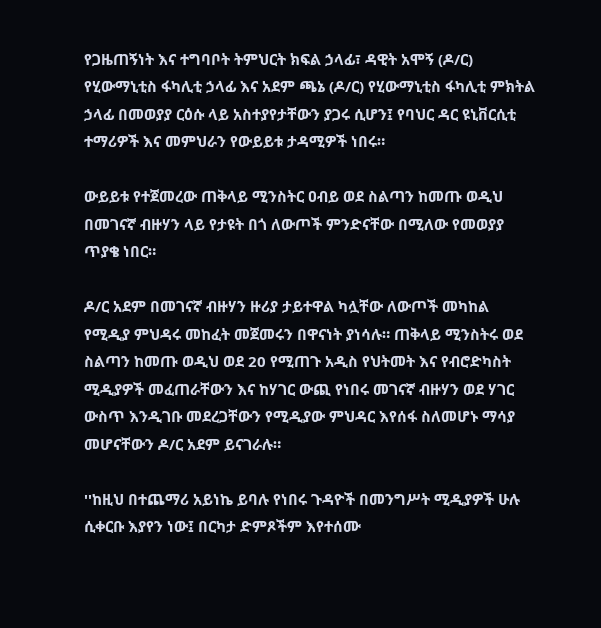የጋዜጠኝነት እና ተግባቦት ትምህርት ክፍል ኃላፊ፣ ዳዊት አሞኝ (ዶ/ር) የሂውማኒቲስ ፋካሊቲ ኃላፊ እና አደም ጫኔ (ዶ/ር) የሂውማኒቲስ ፋካሊቲ ምክትል ኃላፊ በመወያያ ርዕሱ ላይ አስተያየታቸውን ያጋሩ ሲሆን፤ የባህር ዳር ዩኒቨርሲቲ ተማሪዎች እና መምህራን የውይይቱ ታዳሚዎች ነበሩ።

ውይይቱ የተጀመረው ጠቅላይ ሚንስትር ዐብይ ወደ ስልጣን ከመጡ ወዲህ በመገናኛ ብዙሃን ላይ የታዩት በጎ ለውጦች ምንድናቸው በሚለው የመወያያ ጥያቄ ነበር።

ዶ/ር አደም በመገናኛ ብዙሃን ዙሪያ ታይተዋል ካሏቸው ለውጦች መካከል የሚዲያ ምህዳሩ መከፈት መጀመሩን በዋናነት ያነሳሉ። ጠቅላይ ሚንስትሩ ወደ ስልጣን ከመጡ ወዲህ ወደ 20 የሚጠጉ አዲስ የህትመት እና የብሮድካስት ሚዲያዎች መፈጠራቸውን እና ከሃገር ውጪ የነበሩ መገናኛ ብዙሃን ወደ ሃገር ውስጥ እንዲገቡ መደረጋቸውን የሚዲያው ምህዳር እየሰፋ ስለመሆኑ ማሳያ መሆናቸውን ዶ/ር አደም ይናገራሉ።

''ከዚህ በተጨማሪ አይነኬ ይባሉ የነበሩ ጉዳዮች በመንግሥት ሚዲያዎች ሁሉ ሲቀርቡ እያየን ነው፤ በርካታ ድምጾችም እየተሰሙ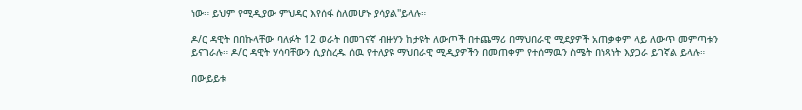ነው። ይህም የሚዲያው ምህዳር እየሰፋ ስለመሆኑ ያሳያል''ይላሉ።

ዶ/ር ዳዊት በበኩላቸው ባለፉት 12 ወራት በመገናኛ ብዙሃን ከታዩት ለውጦች በተጨማሪ በማህበራዊ ሚደያዎች አጠቃቀም ላይ ለውጥ መምጣቱን ይናገራሉ። ዶ/ር ዳዊት ሃሳባቸውን ሲያስረዱ ሰዉ የተለያዩ ማህበራዊ ሚዲያዎችን በመጠቀም የተሰማዉን ስሜት በነጻነት እያጋራ ይገኛል ይላሉ።

በውይይቱ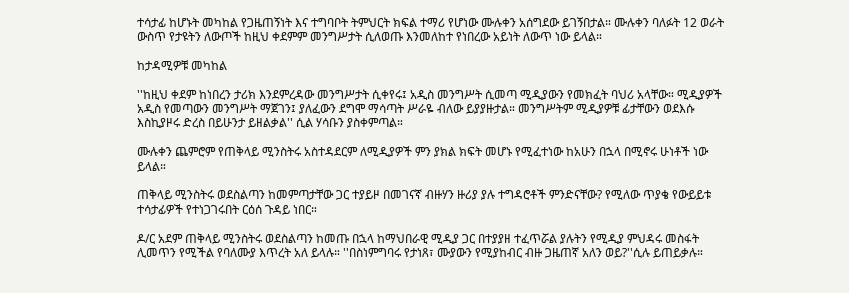ተሳታፊ ከሆኑት መካከል የጋዜጠኝነት እና ተግባቦት ትምህርት ክፍል ተማሪ የሆነው ሙሉቀን አሰግደው ይገኝበታል። ሙሉቀን ባለፉት 12 ወራት ውስጥ የታዩትን ለውጦች ከዚህ ቀደምም መንግሥታት ሲለወጡ እንመለከተ የነበረው አይነት ለውጥ ነው ይላል።

ከታዳሚዎቹ መካከል

''ከዚህ ቀደም ከነበረን ታሪክ እንደምረዳው መንግሥታት ሲቀየሩ፤ አዲስ መንግሥት ሲመጣ ሚዲያውን የመክፈት ባህሪ አላቸው። ሚዲያዎች አዲስ የመጣውን መንግሥት ማጀገን፤ ያለፈውን ደግሞ ማሳጣት ሥራዬ ብለው ይያያዙታል። መንግሥትም ሚዲያዎቹ ፊታቸውን ወደእሱ እስኪያዞሩ ድረስ በይሁንታ ይዘልቃል'' ሲል ሃሳቡን ያስቀምጣል።

ሙሉቀን ጨምሮም የጠቅላይ ሚንስትሩ አስተዳደርም ለሚዲያዎች ምን ያክል ክፍት መሆኑ የሚፈተነው ከአሁን በኋላ በሚኖሩ ሁነቶች ነው ይላል።

ጠቅላይ ሚንስትሩ ወደስልጣን ከመምጣታቸው ጋር ተያይዞ በመገናኛ ብዙሃን ዙሪያ ያሉ ተግዳሮቶች ምንድናቸው? የሚለው ጥያቄ የውይይቱ ተሳታፊዎች የተነጋገሩበት ርዕሰ ጉዳይ ነበር።

ዶ/ር አደም ጠቅላይ ሚንስትሩ ወደስልጣን ከመጡ በኋላ ከማህበራዊ ሚዲያ ጋር በተያያዘ ተፈጥሯል ያሉትን የሚዲያ ምህዳሩ መስፋት ሊመጥን የሚችል የባለሙያ እጥረት አለ ይላሉ። ''በስነምግባሩ የታነጸ፣ ሙያውን የሚያከብር ብዙ ጋዜጠኛ አለን ወይ?''ሲሉ ይጠይቃሉ።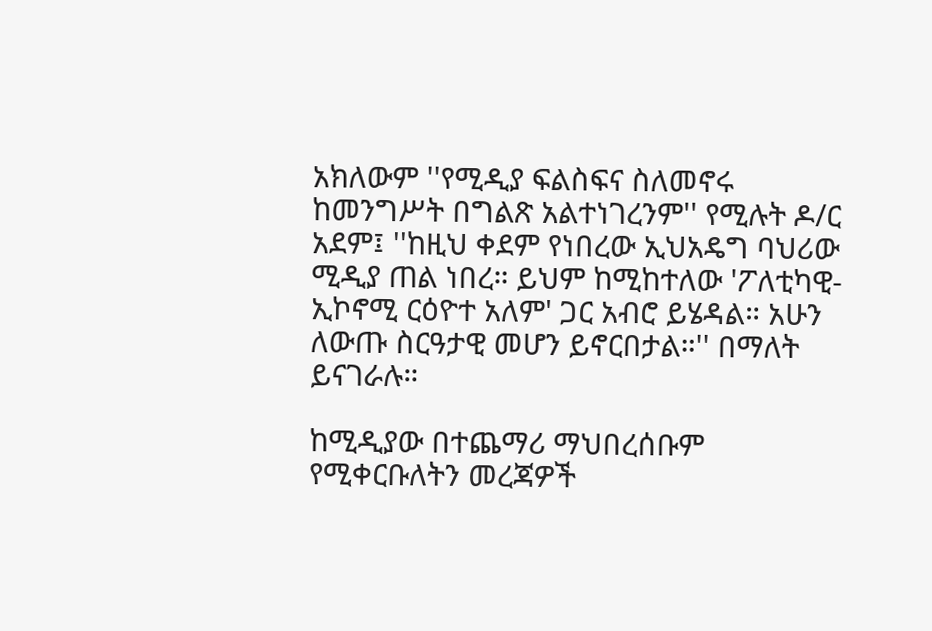አክለውም ''የሚዲያ ፍልስፍና ስለመኖሩ ከመንግሥት በግልጽ አልተነገረንም'' የሚሉት ዶ/ር አደም፤ ''ከዚህ ቀደም የነበረው ኢህአዴግ ባህሪው ሚዲያ ጠል ነበረ። ይህም ከሚከተለው 'ፖለቲካዊ-ኢኮኖሚ ርዕዮተ አለም' ጋር አብሮ ይሄዳል። አሁን ለውጡ ስርዓታዊ መሆን ይኖርበታል።'' በማለት ይናገራሉ።

ከሚዲያው በተጨማሪ ማህበረሰቡም የሚቀርቡለትን መረጃዎች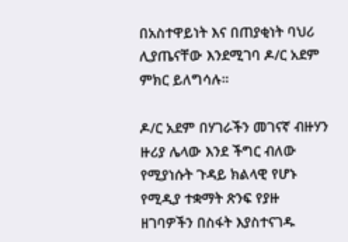በአስተዋይነት እና በጠያቂነት ባህሪ ሊያጤናቸው እንደሚገባ ዶ/ር አደም ምክር ይለግሳሉ።

ዶ/ር አደም በሃገራችን መገናኛ ብዙሃን ዙሪያ ሌላው እንደ ችግር ብለው የሚያነሱት ጉዳይ ክልላዊ የሆኑ የሚዲያ ተቋማት ጽንፍ የያዙ ዘገባዎችን በስፋት እያስተናገዱ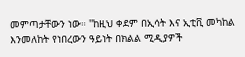መምጣታቸውን ነው። ''ከዚህ ቀደም በኢሳት እና ኢቲቪ መካከል እንመለከት የነበረውን ዓይነት በክልል ሚዲያዎች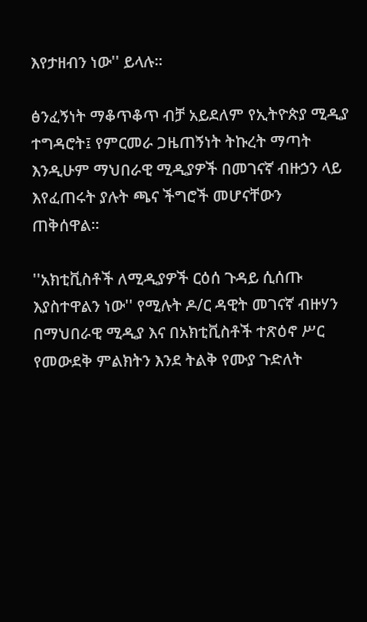እየታዘብን ነው'' ይላሉ።

ፅንፈኝነት ማቆጥቆጥ ብቻ አይደለም የኢትዮጵያ ሚዲያ ተግዳሮት፤ የምርመራ ጋዜጠኝነት ትኩረት ማጣት እንዲሁም ማህበራዊ ሚዲያዎች በመገናኛ ብዙኃን ላይ እየፈጠሩት ያሉት ጫና ችግሮች መሆናቸውን ጠቅሰዋል።

''አክቲቪስቶች ለሚዲያዎች ርዕሰ ጉዳይ ሲሰጡ እያስተዋልን ነው'' የሚሉት ዶ/ር ዳዊት መገናኛ ብዙሃን በማህበራዊ ሚዲያ እና በአክቲቪስቶች ተጽዕኖ ሥር የመውደቅ ምልክትን እንደ ትልቅ የሙያ ጉድለት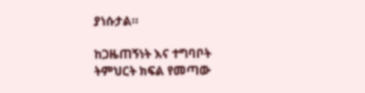ያነሱታል።

ከጋዜጠኝነት እና ተግባቦት ትምህርት ክፍል የመጣው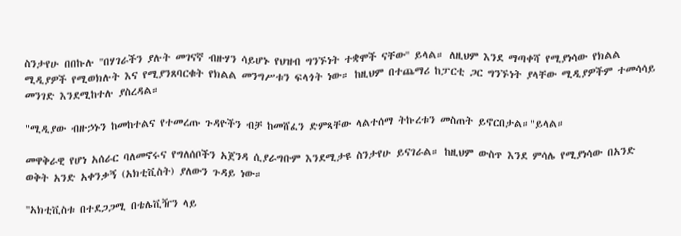ስንታየሁ በበኩሉ ''በሃገራችን ያሉት መገናኛ ብዙሃን ሳይሆኑ የህዝብ ግንኙነት ተቋሞች ናቸው'' ይላል። ለዚህም እንደ ማጣቀሻ የሚያነሳው የክልል ሚዲያዎች የሚወክሉት እና የሚያንጸባርቁት የክልል መንግሥቱን ፍላጎት ነው። ከዚህም በተጨማሪ ከፓርቲ ጋር ግንኙነት ያላቸው ሚዲያዎችም ተመሳሳይ መንገድ እንደሚከተሉ ያስረዳል።

"ሚዲያው ብዙኃኑን ከመከተልና የተመረጡ ጉዳዮችን ብቻ ከመሸፈን ድምጻቸው ላልተሰማ ትኩረቱን መስጠት ይኖርበታል።"ይላል።

መዋቅራዊ የሆነ አሰራር ባለመኖሩና የግለሰቦችን አጀንዳ ሲያራግቡም እንደሚታዩ ስንታየሁ ይናገራል። ከዚህም ውስጥ እንደ ምሳሌ የሚያነሳው በአንድ ወቅት አንድ አቀንቃኝ (አክቲቪስት) ያለውን ጉዳይ ነው።

''አክቲቪስቱ በተደጋጋሚ በቴሌቪዥን ላይ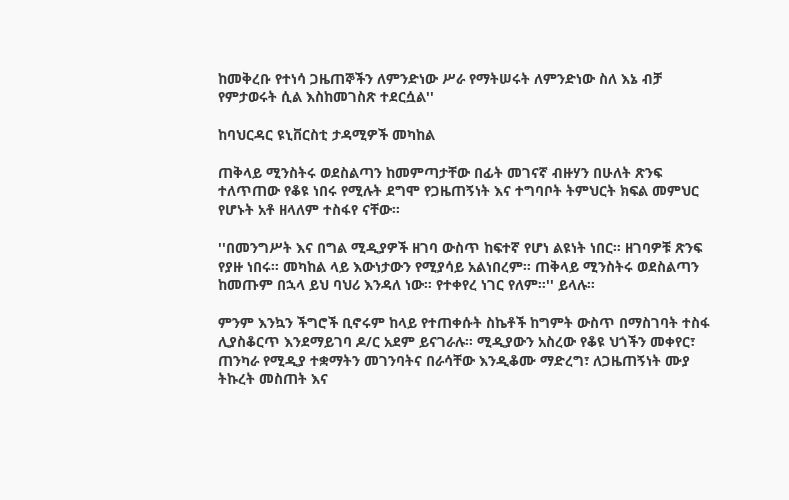ከመቅረቡ የተነሳ ጋዜጠኞችን ለምንድነው ሥራ የማትሠሩት ለምንድነው ስለ እኔ ብቻ የምታወሩት ሲል እስከመገስጽ ተደርሷል''

ከባህርዳር ዩኒቨርስቲ ታዳሚዎች መካከል

ጠቅላይ ሚንስትሩ ወደስልጣን ከመምጣታቸው በፊት መገናኛ ብዙሃን በሁለት ጽንፍ ተለጥጠው የቆዩ ነበሩ የሚሉት ደግሞ የጋዜጠኝነት እና ተግባቦት ትምህርት ክፍል መምህር የሆኑት አቶ ዘላለም ተስፋየ ናቸው።

''በመንግሥት እና በግል ሚዲያዎች ዘገባ ውስጥ ከፍተኛ የሆነ ልዩነት ነበር። ዘገባዎቹ ጽንፍ የያዙ ነበሩ። መካከል ላይ እውነታውን የሚያሳይ አልነበረም። ጠቅላይ ሚንስትሩ ወደስልጣን ከመጡም በኋላ ይህ ባህሪ እንዳለ ነው። የተቀየረ ነገር የለም።'' ይላሉ።

ምንም እንኳን ችግሮች ቢኖሩም ከላይ የተጠቀሱት ስኬቶች ከግምት ውስጥ በማስገባት ተስፋ ሊያስቆርጥ እንደማይገባ ዶ/ር አደም ይናገራሉ። ሚዲያውን አስረው የቆዩ ህጎችን መቀየር፣ ጠንካራ የሚዲያ ተቋማትን መገንባትና በራሳቸው እንዲቆሙ ማድረግ፣ ለጋዜጠኝነት ሙያ ትኩረት መስጠት እና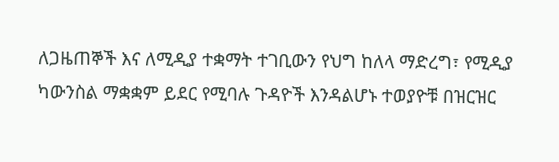ለጋዜጠኞች እና ለሚዲያ ተቋማት ተገቢውን የህግ ከለላ ማድረግ፣ የሚዲያ ካውንስል ማቋቋም ይደር የሚባሉ ጉዳዮች እንዳልሆኑ ተወያዮቹ በዝርዝር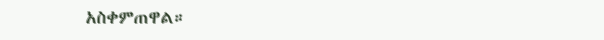አስቀምጠዋል።